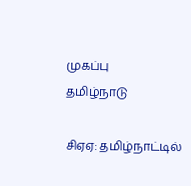முகப்பு
தமிழ்நாடு

சிஏஏ: தமிழ்நாட்டில்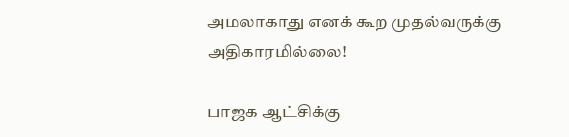அமலாகாது எனக் கூற முதல்வருக்கு அதிகாரமில்லை!

பாஜக ஆட்சிக்கு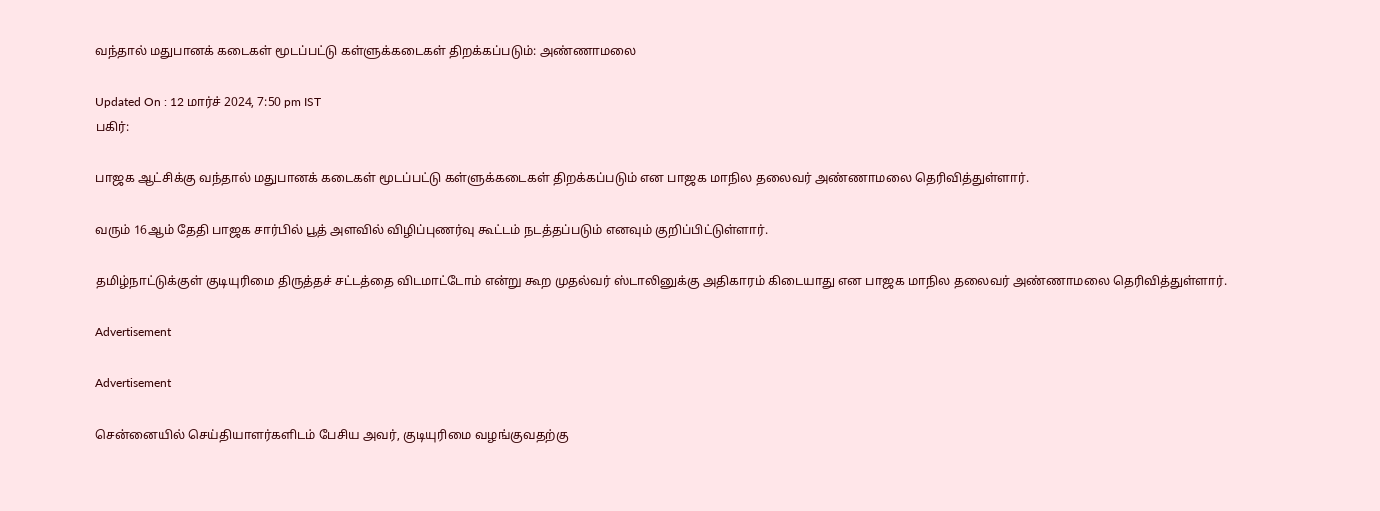வந்தால் மதுபானக் கடைகள் மூடப்பட்டு கள்ளுக்கடைகள் திறக்கப்படும்: அண்ணாமலை

Updated On : 12 மார்ச் 2024, 7:50 pm IST
பகிர்:

பாஜக ஆட்சிக்கு வந்தால் மதுபானக் கடைகள் மூடப்பட்டு கள்ளுக்கடைகள் திறக்கப்படும் என பாஜக மாநில தலைவர் அண்ணாமலை தெரிவித்துள்ளார்.

வரும் 16ஆம் தேதி பாஜக சார்பில் பூத் அளவில் விழிப்புணர்வு கூட்டம் நடத்தப்படும் எனவும் குறிப்பிட்டுள்ளார்.

தமிழ்நாட்டுக்குள் குடியுரிமை திருத்தச் சட்டத்தை விடமாட்டோம் என்று கூற முதல்வர் ஸ்டாலினுக்கு அதிகாரம் கிடையாது என பாஜக மாநில தலைவர் அண்ணாமலை தெரிவித்துள்ளார்.

Advertisement

Advertisement

சென்னையில் செய்தியாளர்களிடம் பேசிய அவர், குடியுரிமை வழங்குவதற்கு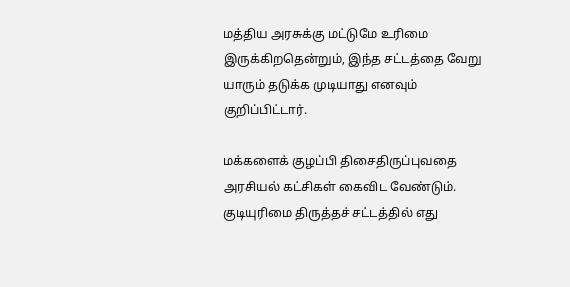மத்திய அரசுக்கு மட்டுமே உரிமை இருக்கிறதென்றும், இந்த சட்டத்தை வேறு யாரும் தடுக்க முடியாது எனவும் குறிப்பிட்டார்.

மக்களைக் குழப்பி திசைதிருப்புவதை அரசியல் கட்சிகள் கைவிட வேண்டும். குடியுரிமை திருத்தச் சட்டத்தில் எது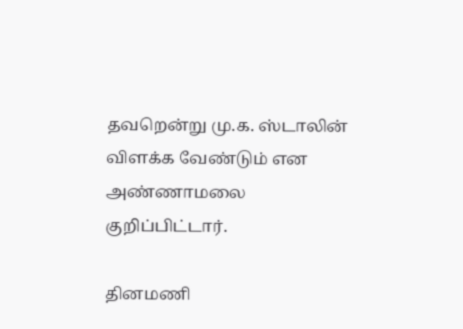தவறென்று மு.க. ஸ்டாலின் விளக்க வேண்டும் என அண்ணாமலை குறிப்பிட்டார்.

தினமணி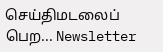செய்திமடலைப் பெற... Newsletter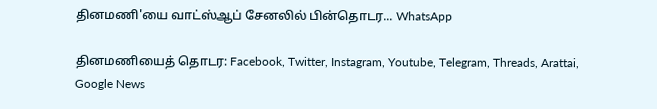தினமணி'யை வாட்ஸ்ஆப் சேனலில் பின்தொடர... WhatsApp

தினமணியைத் தொடர: Facebook, Twitter, Instagram, Youtube, Telegram, Threads, Arattai, Google News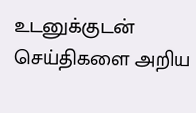உடனுக்குடன் செய்திகளை அறிய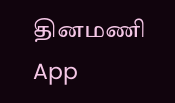தினமணி App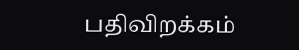பதிவிறக்கம்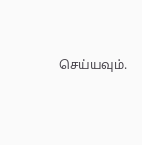செய்யவும்.